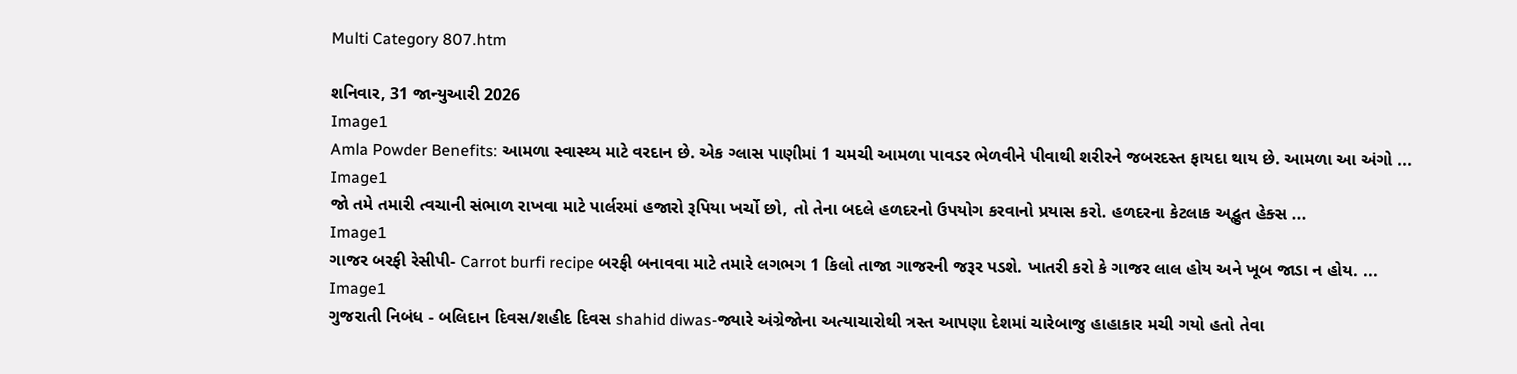Multi Category 807.htm

શનિવાર, 31 જાન્યુઆરી 2026
Image1
Amla Powder Benefits: આમળા સ્વાસ્થ્ય માટે વરદાન છે. એક ગ્લાસ પાણીમાં 1 ચમચી આમળા પાવડર ભેળવીને પીવાથી શરીરને જબરદસ્ત ફાયદા થાય છે. આમળા આ અંગો ...
Image1
જો તમે તમારી ત્વચાની સંભાળ રાખવા માટે પાર્લરમાં હજારો રૂપિયા ખર્ચો છો, તો તેના બદલે હળદરનો ઉપયોગ કરવાનો પ્રયાસ કરો. હળદરના કેટલાક અદ્ભુત હેક્સ ...
Image1
ગાજર બરફી રેસીપી- Carrot burfi recipe બરફી બનાવવા માટે તમારે લગભગ 1 કિલો તાજા ગાજરની જરૂર પડશે. ખાતરી કરો કે ગાજર લાલ હોય અને ખૂબ જાડા ન હોય. ...
Image1
ગુજરાતી નિબંધ - બલિદાન દિવસ/શહીદ દિવસ shahid diwas-જ્યારે અંગ્રેજોના અત્યાચારોથી ત્રસ્ત આપણા દેશમાં ચારેબાજુ હાહાકાર મચી ગયો હતો તેવા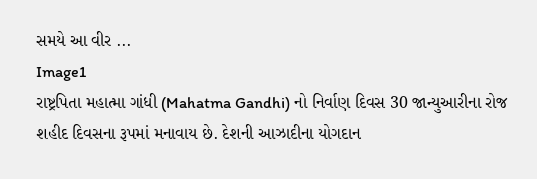સમયે આ વીર ...
Image1
રાષ્ટ્રપિતા મહાત્મા ગાંધી (Mahatma Gandhi) નો નિર્વાણ દિવસ 30 જાન્યુઆરીના રોજ શહીદ દિવસના રૂપમાં મનાવાય છે. દેશની આઝાદીના યોગદાન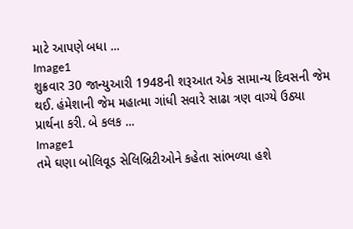માટે આપણે બધા ...
Image1
શુક્રવાર 30 જાન્યુઆરી 1948ની શરૂઆત એક સામાન્ય દિવસની જેમ થઈ. હંમેશાની જેમ મહાત્મા ગાંધી સવારે સાઢા ત્રણ વાગ્યે ઉઠ્યા પ્રાર્થના કરી. બે કલક ...
Image1
તમે ઘણા બોલિવૂડ સેલિબ્રિટીઓને કહેતા સાંભળ્યા હશે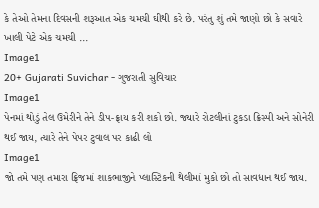કે તેઓ તેમના દિવસની શરૂઆત એક ચમચી ઘીથી કરે છે. પરંતુ શું તમે જાણો છો કે સવારે ખાલી પેટે એક ચમચી ...
Image1
20+ Gujarati Suvichar - ગુજરાતી સુવિચાર
Image1
પેનમાં થોડું તેલ ઉમેરીને તેને ડીપ-ફ્રાય કરી શકો છો. જ્યારે રોટલીનાં ટુકડા ક્રિસ્પી અને સોનેરી થઈ જાય, ત્યારે તેને પેપર ટુવાલ પર કાઢી લો
Image1
જો તમે પણ તમારા ફ્રિજમાં શાકભાજીને પ્લાસ્ટિકની થેલીમાં મુકો છો તો સાવધાન થઈ જાય.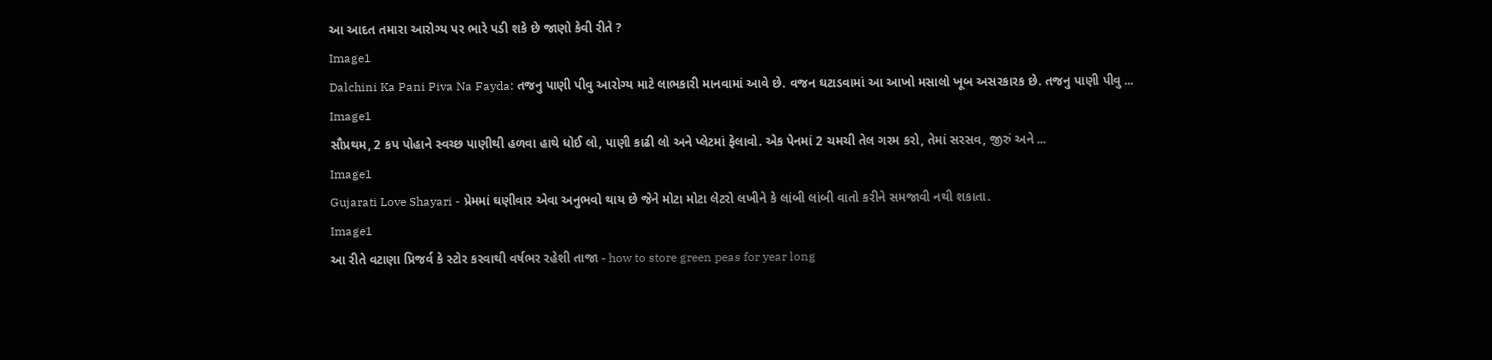આ આદત તમારા આરોગ્ય પર ભારે પડી શકે છે જાણો કેવી રીતે ?
Image1
Dalchini Ka Pani Piva Na Fayda: તજનુ પાણી પીવુ આરોગ્ય માટે લાભકારી માનવામાં આવે છે. વજન ઘટાડવામાં આ આખો મસાલો ખૂબ અસરકારક છે. તજનુ પાણી પીવુ ...
Image1
સૌપ્રથમ, 2 કપ પોહાને સ્વચ્છ પાણીથી હળવા હાથે ધોઈ લો, પાણી કાઢી લો અને પ્લેટમાં ફેલાવો. એક પેનમાં 2 ચમચી તેલ ગરમ કરો, તેમાં સરસવ, જીરું અને ...
Image1
Gujarati Love Shayari - પ્રેમમાં ઘણીવાર એવા અનુભવો થાય છે જેને મોટા મોટા લેટરો લખીને કે લાંબી લાંબી વાતો કરીને સમજાવી નથી શકાતા.
Image1
આ રીતે વટાણા પ્રિજર્વ કે સ્ટોર કરવાથી વર્ષભર રહેશી તાજા - how to store green peas for year long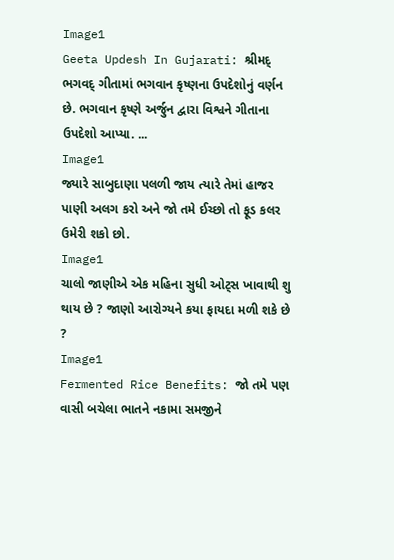Image1
Geeta Updesh In Gujarati: શ્રીમદ્ ભગવદ્ ગીતામાં ભગવાન કૃષ્ણના ઉપદેશોનું વર્ણન છે. ભગવાન કૃષ્ણે અર્જુન દ્વારા વિશ્વને ગીતાના ઉપદેશો આપ્યા. ...
Image1
જ્યારે સાબુદાણા પલળી જાય ત્યારે તેમાં હાજર પાણી અલગ કરો અને જો તમે ઈચ્છો તો ફૂડ કલર ઉમેરી શકો છો.
Image1
ચાલો જાણીએ એક મહિના સુધી ઓટ્સ ખાવાથી શુ થાય છે ? જાણો આરોગ્યને કયા ફાયદા મળી શકે છે ?
Image1
Fermented Rice Benefits: જો તમે પણ વાસી બચેલા ભાતને નકામા સમજીને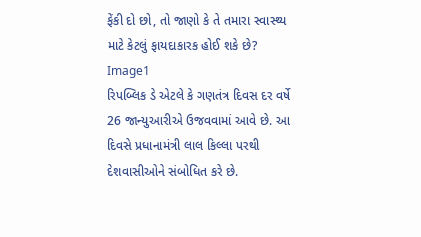ફેંકી દો છો, તો જાણો કે તે તમારા સ્વાસ્થ્ય માટે કેટલું ફાયદાકારક હોઈ શકે છે?
Image1
રિપબ્લિક ડે એટલે કે ગણતંત્ર દિવસ દર વર્ષે 26 જાન્યુઆરીએ ઉજવવામાં આવે છે. આ દિવસે પ્રધાનામંત્રી લાલ કિલ્લા પરથી દેશવાસીઓને સંબોધિત કરે છે.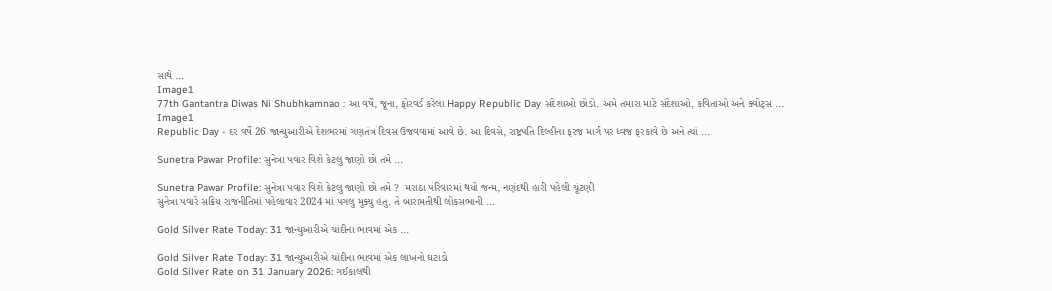સાથે ...
Image1
77th Gantantra Diwas Ni Shubhkamnao : આ વર્ષે, જૂના, ફોરવર્ડ કરેલા Happy Republic Day સંદેશાઓ છોડો. અમે તમારા માટે સંદેશાઓ, કવિતાઓ અને ક્વોટ્સ ...
Image1
Republic Day - દર વર્ષે 26 જાન્યુઆરીએ દેશભરમાં ગણતંત્ર દિવસ ઉજવવામાં આવે છે. આ દિવસે, રાષ્ટ્રપતિ દિલ્હીના ફરજ માર્ગ પર ધ્વજ ફરકાવે છે અને ત્યાં ...

Sunetra Pawar Profile: સુનેત્રા પવાર વિશે કેટલુ જાણો છો તમે ...

Sunetra Pawar Profile: સુનેત્રા પવાર વિશે કેટલુ જાણો છો તમે ?  મરાઠા પરિવારમાં થયો જન્મ, નણંદથી હારી પહેલી ચૂંટણી
સુનેત્રા પવારે સક્રિય રાજનીતિમાં પહેલાવાર 2024 માં પગલુ મુક્યુ હતુ. તે બારામતીથી લોકસભાની ...

Gold Silver Rate Today: 31 જાન્યુઆરીએ ચાંદીના ભાવમાં એક ...

Gold Silver Rate Today: 31 જાન્યુઆરીએ ચાંદીના ભાવમાં એક લાખનો ઘટાડો
Gold Silver Rate on 31 January 2026: ગઈકાલથી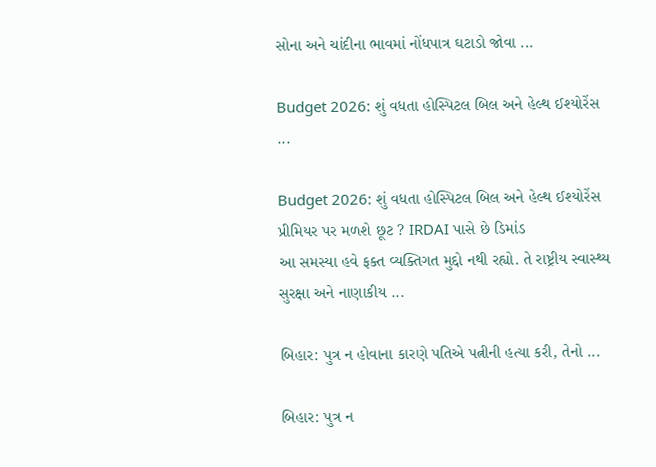સોના અને ચાંદીના ભાવમાં નોંધપાત્ર ઘટાડો જોવા ...

Budget 2026: શું વધતા હોસ્પિટલ બિલ અને હેલ્થ ઈશ્યોરેંસ ...

Budget 2026: શું વધતા હોસ્પિટલ બિલ અને હેલ્થ ઈશ્યોરેંસ પ્રીમિયર પર મળશે છૂટ ? IRDAI પાસે છે ડિમાંડ
આ સમસ્યા હવે ફક્ત વ્યક્તિગત મુદ્દો નથી રહ્યો. તે રાષ્ટ્રીય સ્વાસ્થ્ય સુરક્ષા અને નાણાકીય ...

બિહાર: પુત્ર ન હોવાના કારણે પતિએ પત્નીની હત્યા કરી, તેનો ...

બિહાર: પુત્ર ન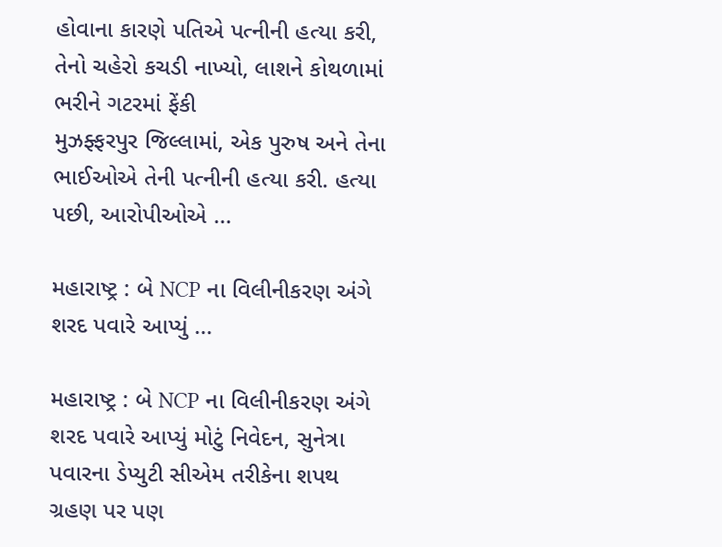હોવાના કારણે પતિએ પત્નીની હત્યા કરી, તેનો ચહેરો કચડી નાખ્યો, લાશને કોથળામાં ભરીને ગટરમાં ફેંકી
મુઝફ્ફરપુર જિલ્લામાં, એક પુરુષ અને તેના ભાઈઓએ તેની પત્નીની હત્યા કરી. હત્યા પછી, આરોપીઓએ ...

મહારાષ્ટ્ર : બે NCP ના વિલીનીકરણ અંગે શરદ પવારે આપ્યું ...

મહારાષ્ટ્ર : બે NCP ના વિલીનીકરણ અંગે શરદ પવારે આપ્યું મોટું નિવેદન, સુનેત્રા પવારના ડેપ્યુટી સીએમ તરીકેના શપથ ગ્રહણ પર પણ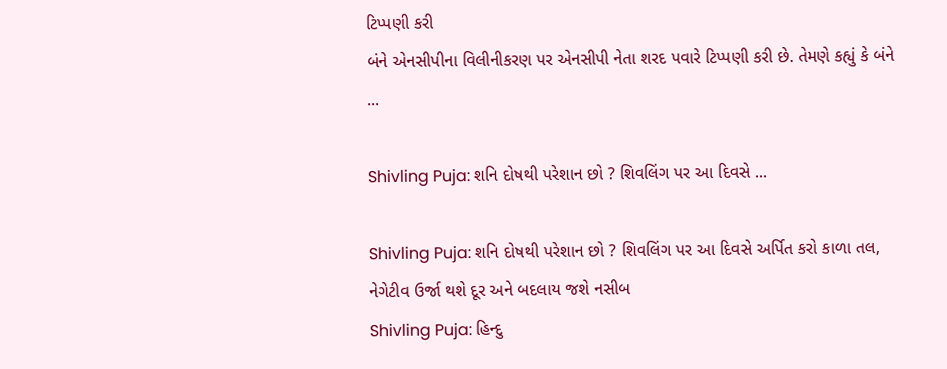ટિપ્પણી કરી
બંને એનસીપીના વિલીનીકરણ પર એનસીપી નેતા શરદ પવારે ટિપ્પણી કરી છે. તેમણે કહ્યું કે બંને ...

Shivling Puja: શનિ દોષથી પરેશાન છો ? શિવલિંગ પર આ દિવસે ...

Shivling Puja: શનિ દોષથી પરેશાન છો ? શિવલિંગ પર આ દિવસે અર્પિત કરો કાળા તલ, નેગેટીવ ઉર્જા થશે દૂર અને બદલાય જશે નસીબ
Shivling Puja: હિન્દુ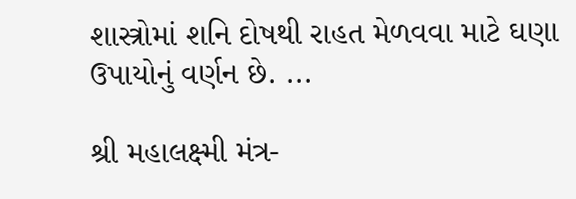શાસ્ત્રોમાં શનિ દોષથી રાહત મેળવવા માટે ઘણા ઉપાયોનું વર્ણન છે. ...

શ્રી મહાલક્ષ્મી મંત્ર-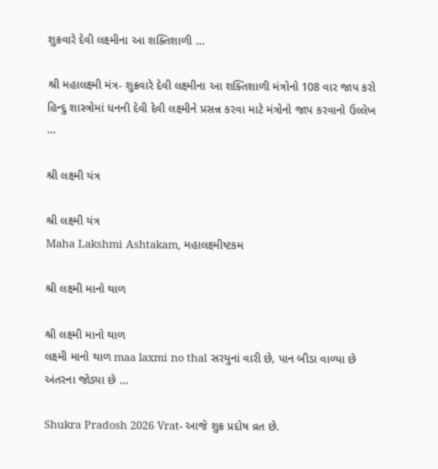શુક્રવારે દેવી લક્ષ્મીના આ શક્તિશાળી ...

શ્રી મહાલક્ષ્મી મંત્ર- શુક્રવારે દેવી લક્ષ્મીના આ શક્તિશાળી મંત્રોનો 108 વાર જાપ કરો
હિન્દુ શાસ્ત્રોમાં ધનની દેવી દેવી લક્ષ્મીને પ્રસન્ન કરવા માટે મંત્રોનો જાપ કરવાનો ઉલ્લેખ ...

શ્રી લક્ષ્મી યંત્ર

શ્રી લક્ષ્મી યંત્ર
Maha Lakshmi Ashtakam, મહાલક્ષ્મીષ્ટકમ

શ્રી લક્ષ્મી માનો થાળ

શ્રી લક્ષ્મી માનો થાળ
લક્ષ્મી માનો થાળ maa laxmi no thal સરયુનાં વારી છે, પાન બીડા વાળ્યા છે અંતરના જોડ્યા છે ...

Shukra Pradosh 2026 Vrat- આજે શુક્ર પ્રદોષ વ્રત છે.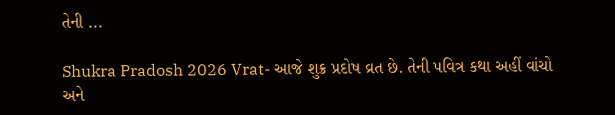તેની ...

Shukra Pradosh 2026 Vrat- આજે શુક્ર પ્રદોષ વ્રત છે. તેની પવિત્ર કથા અહીં વાંચો અને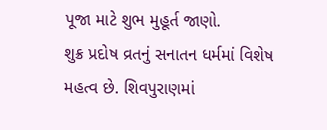પૂજા માટે શુભ મુહૂર્ત જાણો.
શુક્ર પ્રદોષ વ્રતનું સનાતન ધર્મમાં વિશેષ મહત્વ છે. શિવપુરાણમાં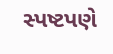સ્પષ્ટપણે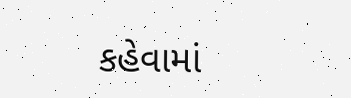કહેવામાં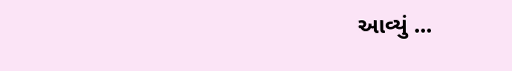આવ્યું ...